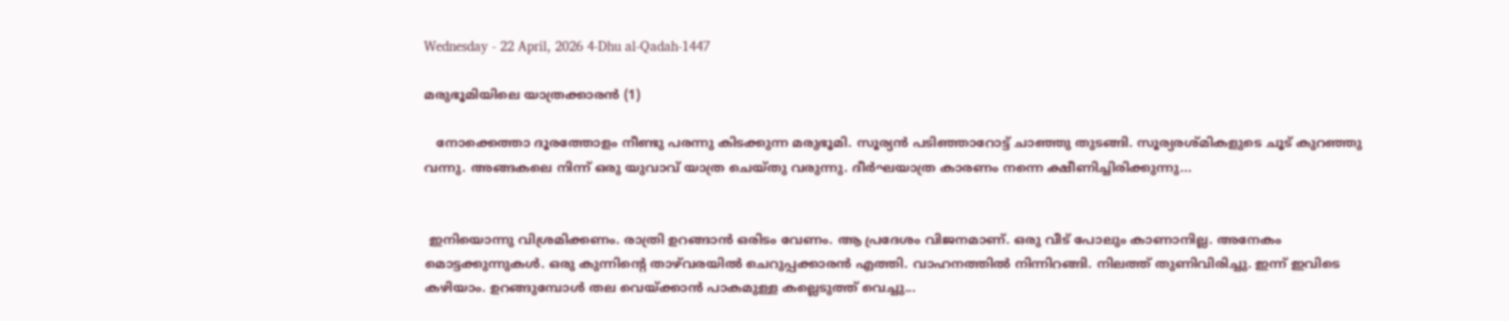Wednesday - 22 April, 2026 4-Dhu al-Qadah-1447

മരുഭൂമിയിലെ യാത്രക്കാരൻ (1)

   നോക്കെത്താ ദൂരത്തോളം നീണ്ടു പരന്നു കിടക്കുന്ന മരുഭൂമി. സൂര്യൻ പടിഞ്ഞാറോട്ട് ചാഞ്ഞു തുടങ്ങി. സൂര്യരശ്മികളുടെ ചൂട് കുറഞ്ഞു വന്നു. അങ്ങകലെ നിന്ന് ഒരു യുവാവ് യാത്ര ചെയ്തു വരുന്നു. ദീർഘയാത്ര കാരണം നന്നെ ക്ഷീണിച്ചിരിക്കുന്നു...


 ഇനിയൊന്നു വിശ്രമിക്കണം. രാത്രി ഉറങ്ങാൻ ഒരിടം വേണം. ആ പ്രദേശം വിജനമാണ്. ഒരു വീട് പോലും കാണാനില്ല. അനേകം മൊട്ടക്കുന്നുകൾ. ഒരു കുന്നിന്റെ താഴ്‌വരയിൽ ചെറുപ്പക്കാരൻ എത്തി. വാഹനത്തിൽ നിന്നിറങ്ങി. നിലത്ത് തുണിവിരിച്ചു. ഇന്ന് ഇവിടെ കഴിയാം. ഉറങ്ങുമ്പോൾ തല വെയ്ക്കാൻ പാകമുള്ള കല്ലെടുത്ത് വെച്ചു...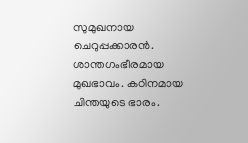സുമുഖനായ ചെറുപ്പക്കാരൻ. ശാന്തഗംഭീരമായ മുഖഭാവം. കഠിനമായ ചിന്തയുടെ ഭാരം.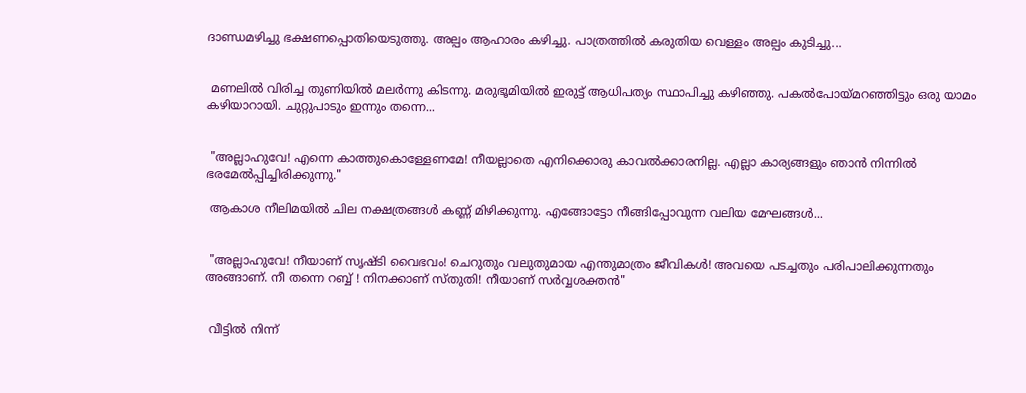ദാണ്ഡമഴിച്ചു ഭക്ഷണപ്പൊതിയെടുത്തു. അല്പം ആഹാരം കഴിച്ചു. പാത്രത്തിൽ കരുതിയ വെള്ളം അല്പം കുടിച്ചു...


 മണലിൽ വിരിച്ച തുണിയിൽ മലർന്നു കിടന്നു. മരുഭൂമിയിൽ ഇരുട്ട് ആധിപത്യം സ്ഥാപിച്ചു കഴിഞ്ഞു. പകൽപോയ്മറഞ്ഞിട്ടും ഒരു യാമം കഴിയാറായി. ചുറ്റുപാടും ഇന്നും തന്നെ...


 "അല്ലാഹുവേ! എന്നെ കാത്തുകൊള്ളേണമേ! നീയല്ലാതെ എനിക്കൊരു കാവൽക്കാരനില്ല. എല്ലാ കാര്യങ്ങളും ഞാൻ നിന്നിൽ ഭരമേൽപ്പിച്ചിരിക്കുന്നു."

 ആകാശ നീലിമയിൽ ചില നക്ഷത്രങ്ങൾ കണ്ണ് മിഴിക്കുന്നു. എങ്ങോട്ടോ നീങ്ങിപ്പോവുന്ന വലിയ മേഘങ്ങൾ...


 "അല്ലാഹുവേ! നീയാണ് സൃഷ്ടി വൈഭവം! ചെറുതും വലുതുമായ എന്തുമാത്രം ജീവികൾ! അവയെ പടച്ചതും പരിപാലിക്കുന്നതും അങ്ങാണ്. നീ തന്നെ റബ്ബ് ! നിനക്കാണ് സ്തുതി! നീയാണ് സർവ്വശക്തൻ"


 വീട്ടിൽ നിന്ന്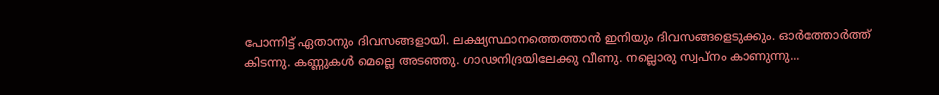പോന്നിട്ട് ഏതാനും ദിവസങ്ങളായി. ലക്ഷ്യസ്ഥാനത്തെത്താൻ ഇനിയും ദിവസങ്ങളെടുക്കും. ഓർത്തോർത്ത് കിടന്നു. കണ്ണുകൾ മെല്ലെ അടഞ്ഞു. ഗാഢനിദ്രയിലേക്കു വീണു. നല്ലൊരു സ്വപ്നം കാണുന്നു...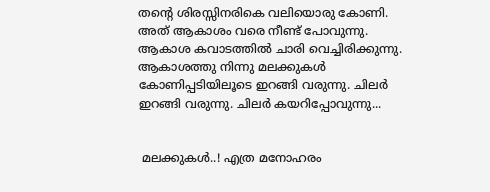തന്റെ ശിരസ്സിനരികെ വലിയൊരു കോണി. അത് ആകാശം വരെ നീണ്ട് പോവുന്നു. ആകാശ കവാടത്തിൽ ചാരി വെച്ചിരിക്കുന്നു. ആകാശത്തു നിന്നു മലക്കുകൾ കോണിപ്പടിയിലൂടെ ഇറങ്ങി വരുന്നു. ചിലർ ഇറങ്ങി വരുന്നു. ചിലർ കയറിപ്പോവുന്നു...


 മലക്കുകൾ..! എത്ര മനോഹരം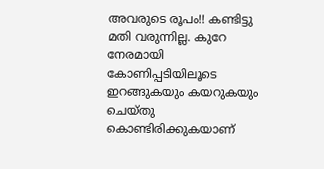അവരുടെ രൂപം!! കണ്ടിട്ടു മതി വരുന്നില്ല. കുറേ നേരമായി കോണിപ്പടിയിലൂടെ ഇറങ്ങുകയും കയറുകയും ചെയ്തു കൊണ്ടിരിക്കുകയാണ്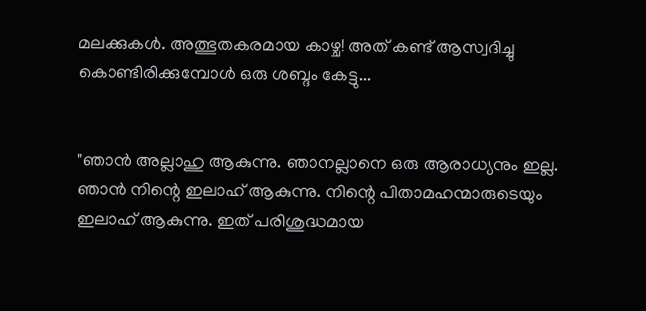മലക്കുകൾ. അത്ഭുതകരമായ കാഴ്ച! അത് കണ്ട് ആസ്വദിച്ചു കൊണ്ടിരിക്കുമ്പോൾ ഒരു ശബ്ദം കേട്ടു...


"ഞാൻ അല്ലാഹു ആകുന്നു. ഞാനല്ലാനെ ഒരു ആരാധ്യനും ഇല്ല. ഞാൻ നിന്റെ ഇലാഹ് ആകുന്നു. നിന്റെ പിതാമഹന്മാരുടെയും ഇലാഹ് ആകുന്നു. ഇത് പരിശുദ്ധമായ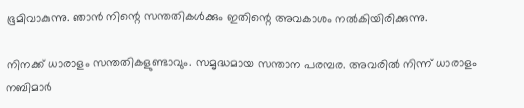ഭൂമിവാകുന്നു. ഞാൻ നിന്റെ സന്തതികൾക്കും ഇതിന്റെ അവകാശം നൽകിയിരിക്കുന്നു.

നിനക്ക് ധാരാളം സന്തതികളുണ്ടാവും. സമൃദ്ധമായ സന്താന പരമ്പര. അവരിൽ നിന്ന് ധാരാളം നബിമാർ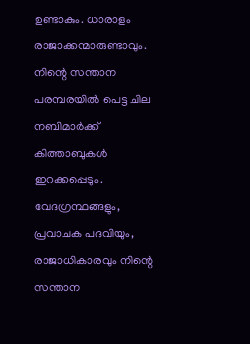ഉണ്ടാകും. ധാരാളം രാജാക്കന്മാരുണ്ടാവും. നിന്റെ സന്താന പരമ്പരയിൽ പെട്ട ചില നബിമാർക്ക് കിത്താബുകൾ ഇറക്കപ്പെടും. വേദഗ്രന്ഥങ്ങളും, പ്രവാചക പദവിയും, രാജാധികാരവും നിന്റെ സന്താന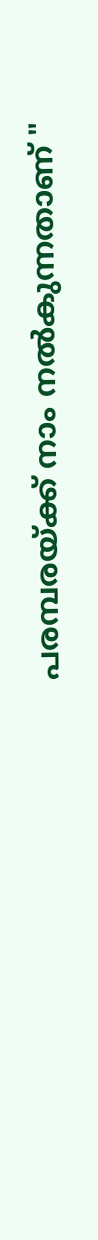പരമ്പരയ്ക്ക് നാം നൽകുന്നതാണ് "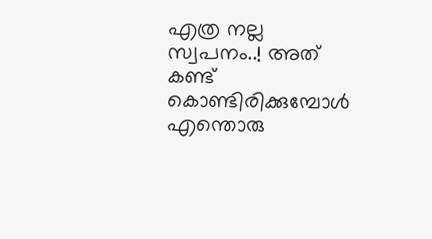എത്ര നല്ല സ്വപനം..! അത് കണ്ട് കൊണ്ടിരിക്കുമ്പോൾ എന്തൊരു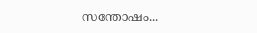സന്തോഷം...